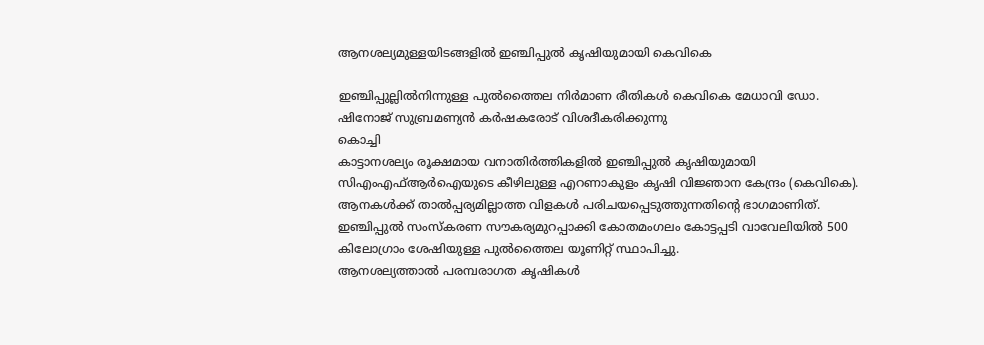ആനശല്യമുള്ളയിടങ്ങളിൽ ഇഞ്ചിപ്പുൽ കൃഷിയുമായി കെവികെ

ഇഞ്ചിപ്പുല്ലിൽനിന്നുള്ള പുൽത്തൈല നിർമാണ രീതികൾ കെവികെ മേധാവി ഡോ. ഷിനോജ് സുബ്രമണ്യൻ കർഷകരോട് വിശദീകരിക്കുന്നു
കൊച്ചി
കാട്ടാനശല്യം രൂക്ഷമായ വനാതിർത്തികളിൽ ഇഞ്ചിപ്പുൽ കൃഷിയുമായി സിഎംഎഫ്ആർഐയുടെ കീഴിലുള്ള എറണാകുളം കൃഷി വിജ്ഞാന കേന്ദ്രം (കെവികെ). ആനകൾക്ക് താൽപ്പര്യമില്ലാത്ത വിളകൾ പരിചയപ്പെടുത്തുന്നതിന്റെ ഭാഗമാണിത്. ഇഞ്ചിപ്പുൽ സംസ്കരണ സൗകര്യമുറപ്പാക്കി കോതമംഗലം കോട്ടപ്പടി വാവേലിയിൽ 500 കിലോഗ്രാം ശേഷിയുള്ള പുൽത്തൈല യൂണിറ്റ് സ്ഥാപിച്ചു.
ആനശല്യത്താൽ പരമ്പരാഗത കൃഷികൾ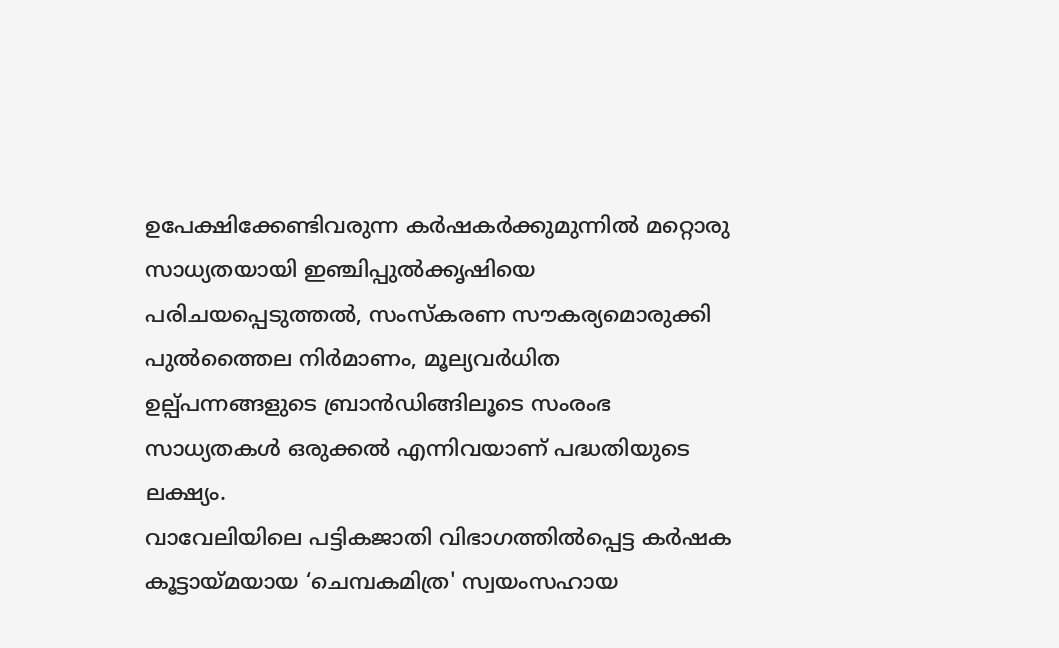ഉപേക്ഷിക്കേണ്ടിവരുന്ന കർഷകർക്കുമുന്നിൽ മറ്റൊരു സാധ്യതയായി ഇഞ്ചിപ്പുൽക്കൃഷിയെ പരിചയപ്പെടുത്തൽ, സംസ്കരണ സൗകര്യമൊരുക്കി പുൽത്തൈല നിർമാണം, മൂല്യവർധിത ഉല്പ്പന്നങ്ങളുടെ ബ്രാൻഡിങ്ങിലൂടെ സംരംഭ സാധ്യതകൾ ഒരുക്കൽ എന്നിവയാണ് പദ്ധതിയുടെ ലക്ഷ്യം.
വാവേലിയിലെ പട്ടികജാതി വിഭാഗത്തിൽപ്പെട്ട കർഷക കൂട്ടായ്മയായ ‘ചെമ്പകമിത്ര' സ്വയംസഹായ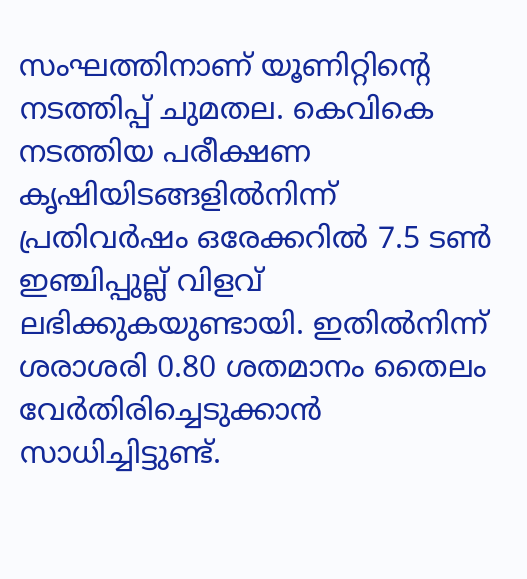സംഘത്തിനാണ് യൂണിറ്റിന്റെ നടത്തിപ്പ് ചുമതല. കെവികെ നടത്തിയ പരീക്ഷണ കൃഷിയിടങ്ങളിൽനിന്ന് പ്രതിവർഷം ഒരേക്കറിൽ 7.5 ടൺ ഇഞ്ചിപ്പുല്ല് വിളവ് ലഭിക്കുകയുണ്ടായി. ഇതിൽനിന്ന് ശരാശരി 0.80 ശതമാനം തൈലം വേർതിരിച്ചെടുക്കാൻ സാധിച്ചിട്ടുണ്ട്.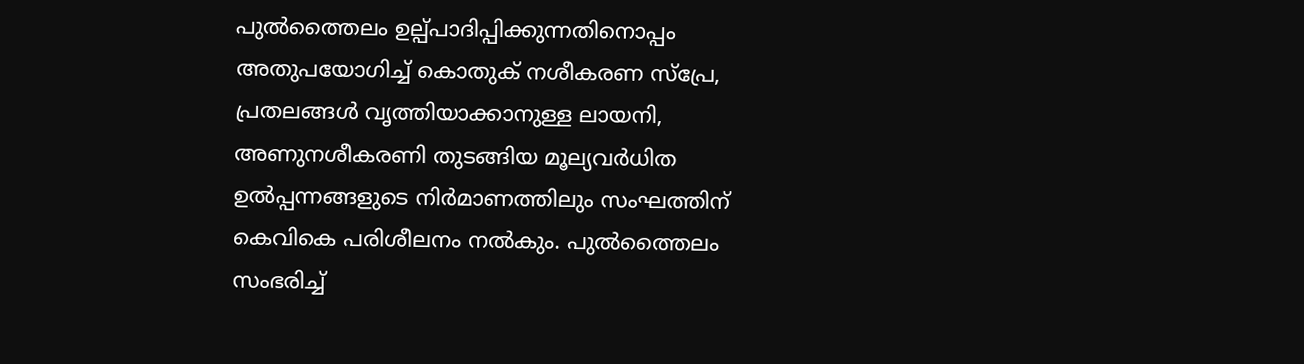പുൽത്തൈലം ഉല്പ്പാദിപ്പിക്കുന്നതിനൊപ്പം അതുപയോഗിച്ച് കൊതുക് നശീകരണ സ്പ്രേ, പ്രതലങ്ങൾ വൃത്തിയാക്കാനുള്ള ലായനി, അണുനശീകരണി തുടങ്ങിയ മൂല്യവർധിത ഉൽപ്പന്നങ്ങളുടെ നിർമാണത്തിലും സംഘത്തിന് കെവികെ പരിശീലനം നൽകും. പുൽത്തൈലം സംഭരിച്ച്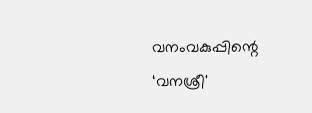വനംവകുപ്പിന്റെ ‘വനശ്രീ'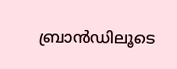ബ്രാൻഡിലൂടെ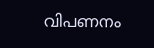വിപണനം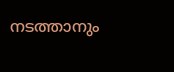നടത്താനും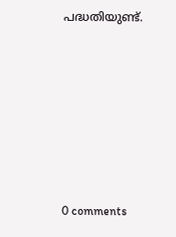പദ്ധതിയുണ്ട്.











0 comments